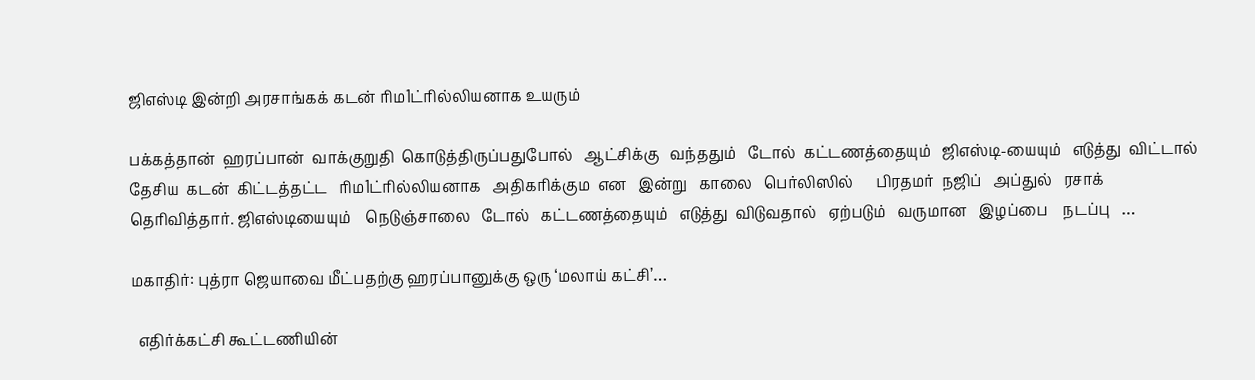ஜிஎஸ்டி இன்றி அரசாங்கக் கடன் ரிம1ட்ரில்லியனாக உயரும்

பக்கத்தான்  ஹரப்பான்  வாக்குறுதி  கொடுத்திருப்பதுபோல்   ஆட்சிக்கு   வந்ததும்   டோல்  கட்டணத்தையும்   ஜிஎஸ்டி-யையும்   எடுத்து  விட்டால்   தேசிய  கடன்  கிட்டத்தட்ட   ரிம1ட்ரில்லியனாக   அதிகரிக்கும  என   இன்று   காலை   பெர்லிஸில்      பிரதமர்  நஜிப்   அப்துல்   ரசாக்   தெரிவித்தார். ஜிஎஸ்டியையும்    நெடுஞ்சாலை   டோல்   கட்டணத்தையும்   எடுத்து  விடுவதால்   ஏற்படும்   வருமான   இழப்பை    நடப்பு   …

மகாதிர்: புத்ரா ஜெயாவை மீட்பதற்கு ஹரப்பானுக்கு ஒரு ‘மலாய் கட்சி’…

  எதிர்க்கட்சி கூட்டணியின்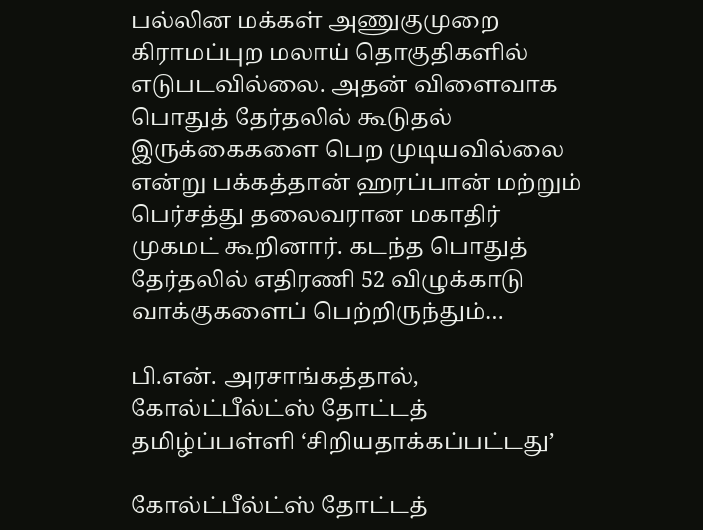பல்லின மக்கள் அணுகுமுறை கிராமப்புற மலாய் தொகுதிகளில் எடுபடவில்லை. அதன் விளைவாக பொதுத் தேர்தலில் கூடுதல் இருக்கைகளை பெற முடியவில்லை என்று பக்கத்தான் ஹரப்பான் மற்றும் பெர்சத்து தலைவரான மகாதிர் முகமட் கூறினார். கடந்த பொதுத் தேர்தலில் எதிரணி 52 விழுக்காடு வாக்குகளைப் பெற்றிருந்தும்…

பி.என். அரசாங்கத்தால், கோல்ட்பீல்ட்ஸ் தோட்டத் தமிழ்ப்பள்ளி ‘சிறியதாக்கப்பட்டது’

கோல்ட்பீல்ட்ஸ் தோட்டத்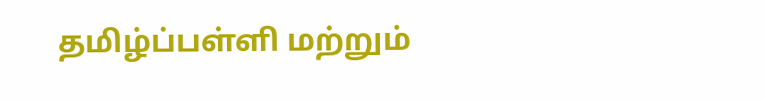தமிழ்ப்பள்ளி மற்றும்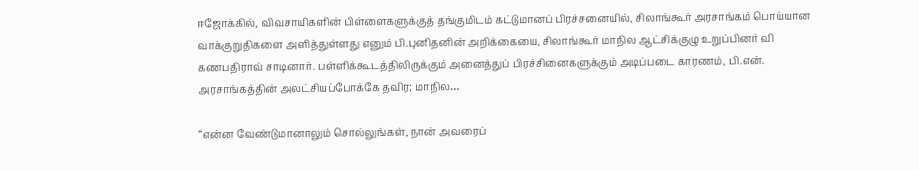ஈஜோக்கில், விவசாயிகளின் பிள்ளைகளுக்குத் தங்குமிடம் கட்டுமானப் பிரச்சனையில், சிலாங்கூர் அரசாங்கம் பொய்யான வாக்குறுதிகளை அளித்துள்ளது எனும் பி.புனிதனின் அறிக்கையை, சிலாங்கூர் மாநில ஆட்சிக்குழு உறுப்பினர் வி கணபதிராவ் சாடினார். பள்ளிக்கூடத்திலிருக்கும் அனைத்துப் பிரச்சினைகளுக்கும் அடிப்படை காரணம், பி.என். அரசாங்கத்தின் அலட்சியப்போக்கே தவிர; மாநில…

“என்ன வேண்டுமானாலும் சொல்லுங்கள், நான் அவரைப்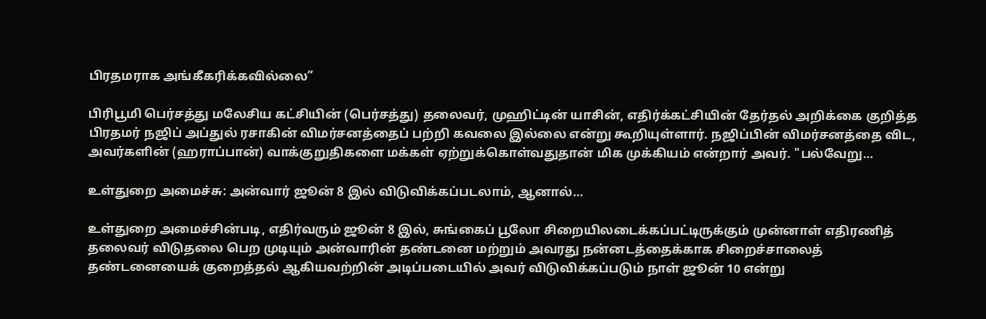பிரதமராக அங்கீகரிக்கவில்லை”

பிரிபூமி பெர்சத்து மலேசிய கட்சியின் (பெர்சத்து) தலைவர், முஹிட்டின் யாசின், எதிர்க்கட்சியின் தேர்தல் அறிக்கை குறித்த பிரதமர் நஜிப் அப்துல் ரசாகின் விமர்சனத்தைப் பற்றி கவலை இல்லை என்று கூறியுள்ளார். நஜிப்பின் விமர்சனத்தை விட, அவர்களின் (ஹராப்பான்) வாக்குறுதிகளை மக்கள் ஏற்றுக்கொள்வதுதான் மிக முக்கியம் என்றார் அவர். "பல்வேறு…

உள்துறை அமைச்சு: அன்வார் ஜூன் 8 இல் விடுவிக்கப்படலாம், ஆனால்…

உள்துறை அமைச்சின்படி, எதிர்வரும் ஜூன் 8 இல், சுங்கைப் பூலோ சிறையிலடைக்கப்பட்டிருக்கும் முன்னாள் எதிரணித் தலைவர் விடுதலை பெற முடியும் அன்வாரின் தண்டனை மற்றும் அவரது நன்னடத்தைக்காக சிறைச்சாலைத் தண்டனையைக் குறைத்தல் ஆகியவற்றின் அடிப்படையில் அவர் விடுவிக்கப்படும் நாள் ஜூன் 10 என்று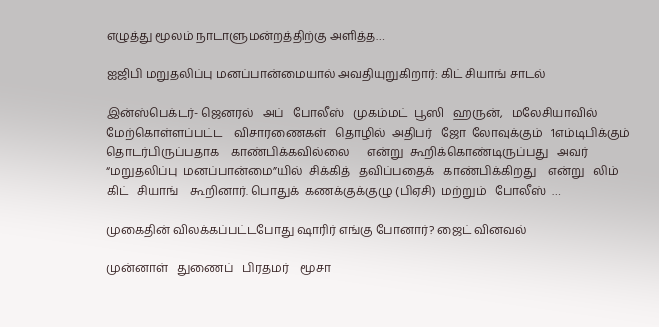எழுத்து மூலம் நாடாளுமன்றத்திற்கு அளித்த…

ஐஜிபி மறுதலிப்பு மனப்பான்மையால் அவதியுறுகிறார்: கிட் சியாங் சாடல்

இன்ஸ்பெக்டர்- ஜெனரல்   அப்   போலீஸ்   முகம்மட்  பூஸி   ஹருன்,   மலேசியாவில்   மேற்கொள்ளப்பட்ட    விசாரணைகள்   தொழில்  அதிபர்   ஜோ  லோவுக்கும்   1எம்டிபிக்கும்   தொடர்பிருப்பதாக    காண்பிக்கவில்லை      என்று  கூறிக்கொண்டிருப்பது   அவர்  “மறுதலிப்பு  மனப்பான்மை”யில்  சிக்கித்   தவிப்பதைக்   காண்பிக்கிறது    என்று   லிம்   கிட்   சியாங்    கூறினார். பொதுக்  கணக்குக்குழு (பிஏசி)  மற்றும்   போலீஸ்  …

முகைதின் விலக்கப்பட்டபோது ஷாரிர் எங்கு போனார்? ஜைட் வினவல்

முன்னாள்   துணைப்   பிரதமர்    மூசா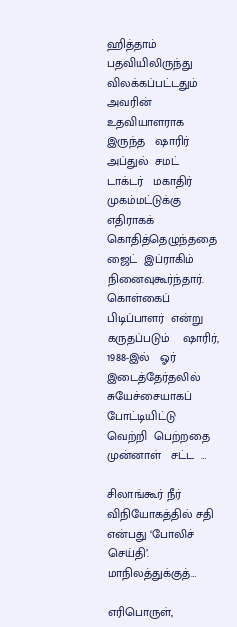ஹித்தாம்   பதவியிலிருந்து  விலக்கப்பட்டதும்   அவரின்   உதவியாளராக  இருந்த   ஷாரிர்  அப்துல்  சமட்      டாக்டர்   மகாதிர்   முகம்மட்டுக்கு    எதிராகக்  கொதித்தெழுந்ததை    ஜைட்  இப்ராகிம்   நினைவுகூர்ந்தார். கொள்கைப்  பிடிப்பாளர்  என்று  கருதப்படும்    ஷாரிர்,  1988-இல்   ஓர்   இடைத்தேர்தலில்   சுயேச்சையாகப்  போட்டியிட்டு  வெற்றி  பெற்றதை  முன்னாள்   சட்ட  …

சிலாங்கூர் நீர் விநியோகத்தில் சதி என்பது ‘போலிச் செய்தி’. மாநிலத்துக்குத்…

எரிபொருள்,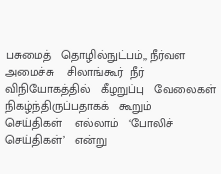பசுமைத்   தொழில்நுட்பம்,, நீர்வள   அமைச்சு    சிலாங்கூர்  நீர்  விநியோகத்தில்   கீழறுப்பு   வேலைகள்    நிகழ்ந்திருப்பதாகக்   கூறும்   செய்திகள்    எல்லாம்   ‘போலிச்  செய்திகள்’   என்று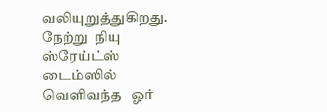வலியுறுத்துகிறது. நேற்று  நியு  ஸ்ரேய்ட்ஸ்  டைம்ஸில்  வெளிவந்த   ஓர்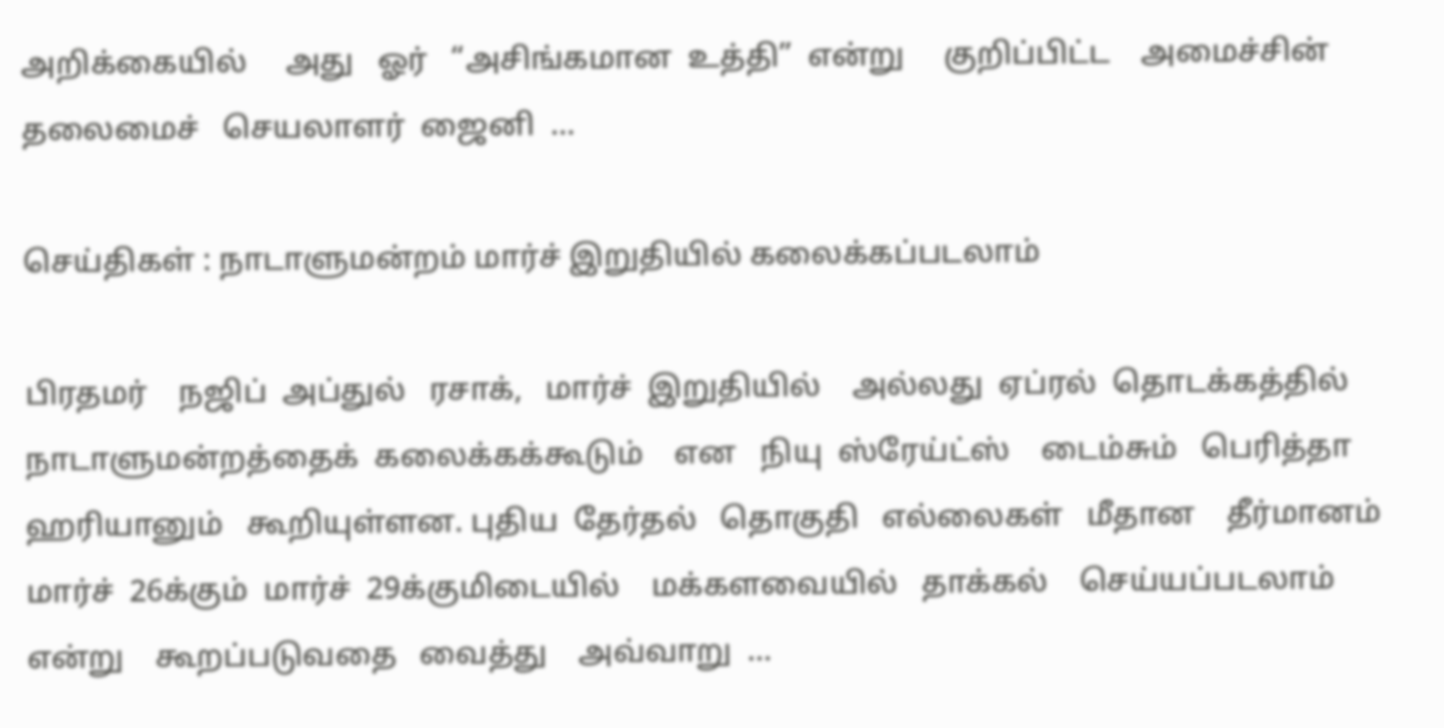அறிக்கையில்     அது   ஓர்   “அசிங்கமான  உத்தி”  என்று     குறிப்பிட்ட    அமைச்சின்   தலைமைச்   செயலாளர்  ஜைனி  …

செய்திகள் : நாடாளுமன்றம் மார்ச் இறுதியில் கலைக்கப்படலாம்

பிரதமர்    நஜிப்  அப்துல்   ரசாக்,   மார்ச்  இறுதியில்    அல்லது  ஏப்ரல்  தொடக்கத்தில்   நாடாளுமன்றத்தைக்  கலைக்கக்கூடும்    என   நியு  ஸ்ரேய்ட்ஸ்    டைம்சும்   பெரித்தா   ஹரியானும்   கூறியுள்ளன. புதிய  தேர்தல்   தொகுதி   எல்லைகள்   மீதான    தீர்மானம்   மார்ச்  26க்கும்  மார்ச்  29க்குமிடையில்    மக்களவையில்   தாக்கல்    செய்யப்படலாம்    என்று    கூறப்படுவதை   வைத்து    அவ்வாறு  …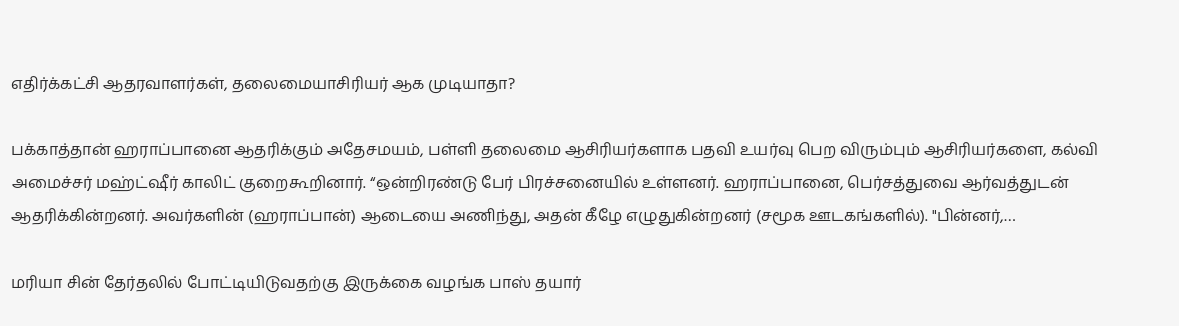எதிர்க்கட்சி ஆதரவாளர்கள், தலைமையாசிரியர் ஆக முடியாதா?

பக்காத்தான் ஹராப்பானை ஆதரிக்கும் அதேசமயம், பள்ளி தலைமை ஆசிரியர்களாக பதவி உயர்வு பெற விரும்பும் ஆசிரியர்களை, கல்வி அமைச்சர் மஹ்ட்ஷீர் காலிட் குறைகூறினார். “ஒன்றிரண்டு பேர் பிரச்சனையில் உள்ளனர். ஹராப்பானை, பெர்சத்துவை ஆர்வத்துடன் ஆதரிக்கின்றனர். அவர்களின் (ஹராப்பான்) ஆடையை அணிந்து, அதன் கீழே எழுதுகின்றனர் (சமூக ஊடகங்களில்). "பின்னர்,…

மரியா சின் தேர்தலில் போட்டியிடுவதற்கு இருக்கை வழங்க பாஸ் தயார்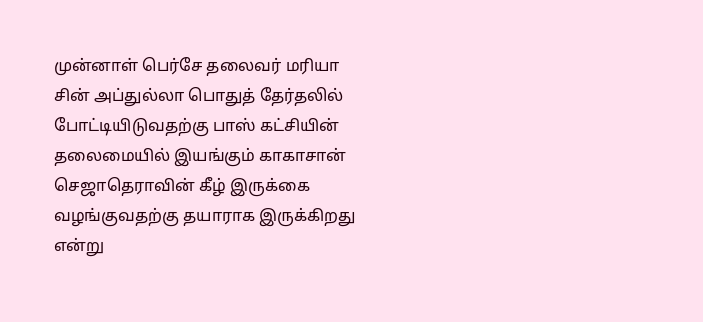முன்னாள் பெர்சே தலைவர் மரியா சின் அப்துல்லா பொதுத் தேர்தலில் போட்டியிடுவதற்கு பாஸ் கட்சியின் தலைமையில் இயங்கும் காகாசான் செஜாதெராவின் கீழ் இருக்கை வழங்குவதற்கு தயாராக இருக்கிறது என்று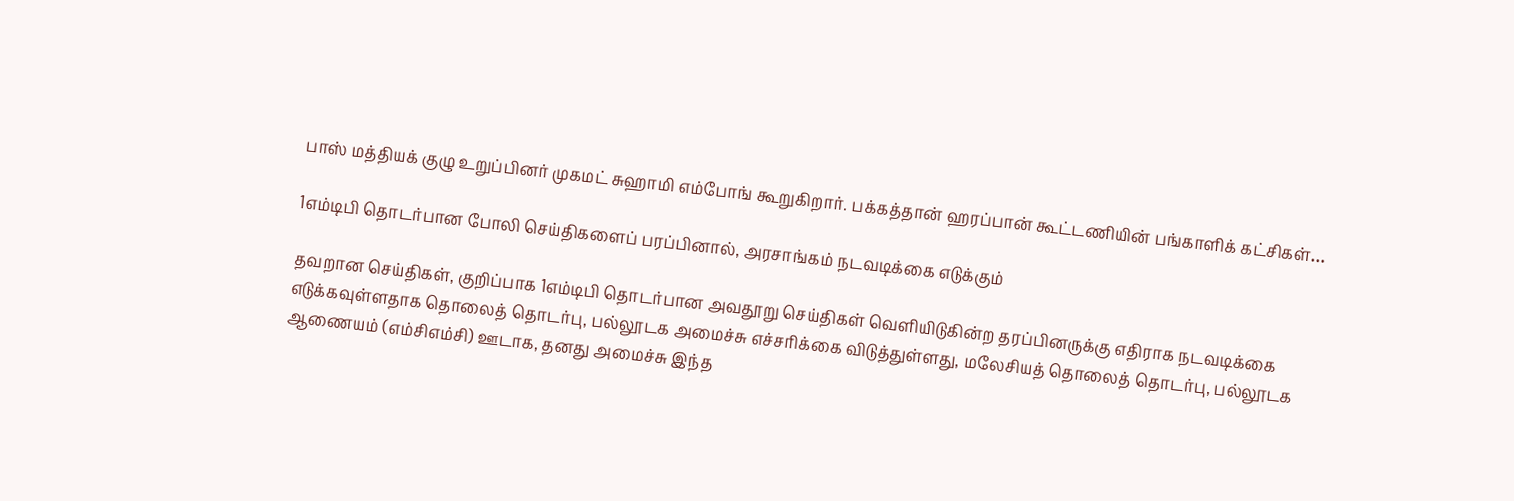பாஸ் மத்தியக் குழு உறுப்பினர் முகமட் சுஹாமி எம்போங் கூறுகிறார். பக்கத்தான் ஹரப்பான் கூட்டணியின் பங்காளிக் கட்சிகள்…

1எம்டிபி தொடர்பான போலி செய்திகளைப் பரப்பினால், அரசாங்கம் நடவடிக்கை எடுக்கும்

தவறான செய்திகள், குறிப்பாக 1எம்டிபி தொடர்பான அவதூறு செய்திகள் வெளியிடுகின்ற தரப்பினருக்கு எதிராக நடவடிக்கை எடுக்கவுள்ளதாக தொலைத் தொடர்பு, பல்லூடக அமைச்சு எச்சரிக்கை விடுத்துள்ளது, மலேசியத் தொலைத் தொடர்பு, பல்லூடக ஆணையம் (எம்சிஎம்சி) ஊடாக, தனது அமைச்சு இந்த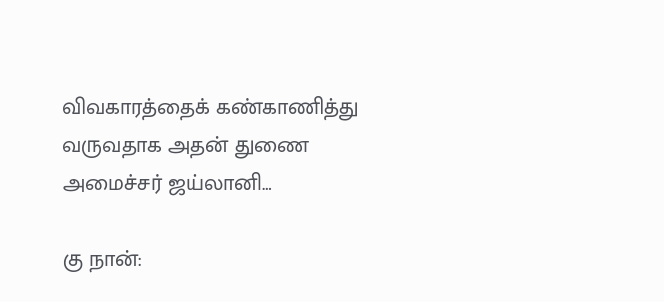விவகாரத்தைக் கண்காணித்து வருவதாக அதன் துணை அமைச்சர் ஜய்லானி…

கு நான்: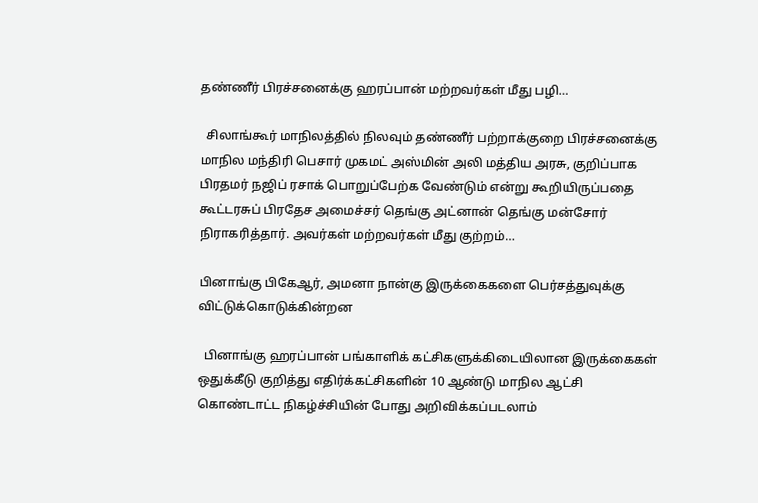தண்ணீர் பிரச்சனைக்கு ஹரப்பான் மற்றவர்கள் மீது பழி…

  சிலாங்கூர் மாநிலத்தில் நிலவும் தண்ணீர் பற்றாக்குறை பிரச்சனைக்கு மாநில மந்திரி பெசார் முகமட் அஸ்மின் அலி மத்திய அரசு, குறிப்பாக பிரதமர் நஜிப் ரசாக் பொறுப்பேற்க வேண்டும் என்று கூறியிருப்பதை கூட்டரசுப் பிரதேச அமைச்சர் தெங்கு அட்னான் தெங்கு மன்சோர் நிராகரித்தார். அவர்கள் மற்றவர்கள் மீது குற்றம்…

பினாங்கு பிகேஆர், அமனா நான்கு இருக்கைகளை பெர்சத்துவுக்கு விட்டுக்கொடுக்கின்றன

  பினாங்கு ஹரப்பான் பங்காளிக் கட்சிகளுக்கிடையிலான இருக்கைகள் ஒதுக்கீடு குறித்து எதிர்க்கட்சிகளின் 10 ஆண்டு மாநில ஆட்சி கொண்டாட்ட நிகழ்ச்சியின் போது அறிவிக்கப்படலாம்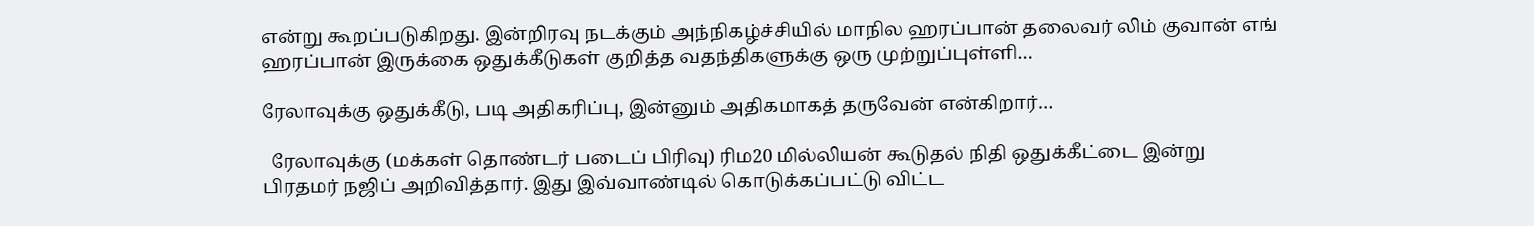என்று கூறப்படுகிறது. இன்றிரவு நடக்கும் அந்நிகழ்ச்சியில் மாநில ஹரப்பான் தலைவர் லிம் குவான் எங் ஹரப்பான் இருக்கை ஒதுக்கீடுகள் குறித்த வதந்திகளுக்கு ஒரு முற்றுப்புள்ளி…

ரேலாவுக்கு ஒதுக்கீடு, படி அதிகரிப்பு, இன்னும் அதிகமாகத் தருவேன் என்கிறார்…

  ரேலாவுக்கு (மக்கள் தொண்டர் படைப் பிரிவு) ரிம20 மில்லியன் கூடுதல் நிதி ஒதுக்கீட்டை இன்று பிரதமர் நஜிப் அறிவித்தார். இது இவ்வாண்டில் கொடுக்கப்பட்டு விட்ட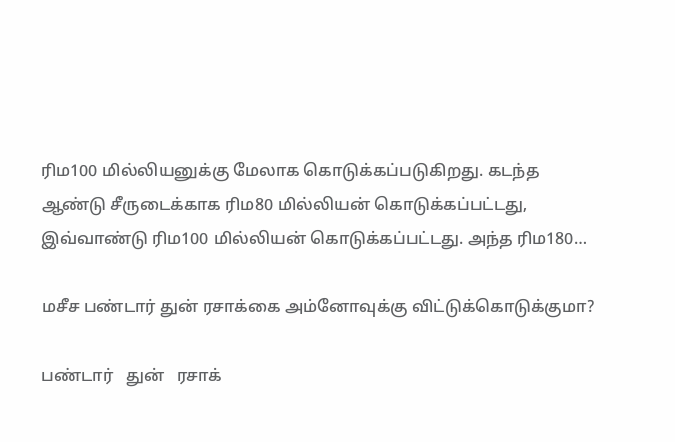ரிம100 மில்லியனுக்கு மேலாக கொடுக்கப்படுகிறது. கடந்த ஆண்டு சீருடைக்காக ரிம80 மில்லியன் கொடுக்கப்பட்டது, இவ்வாண்டு ரிம100 மில்லியன் கொடுக்கப்பட்டது. அந்த ரிம180…

மசீச பண்டார் துன் ரசாக்கை அம்னோவுக்கு விட்டுக்கொடுக்குமா?

பண்டார்   துன்   ரசாக்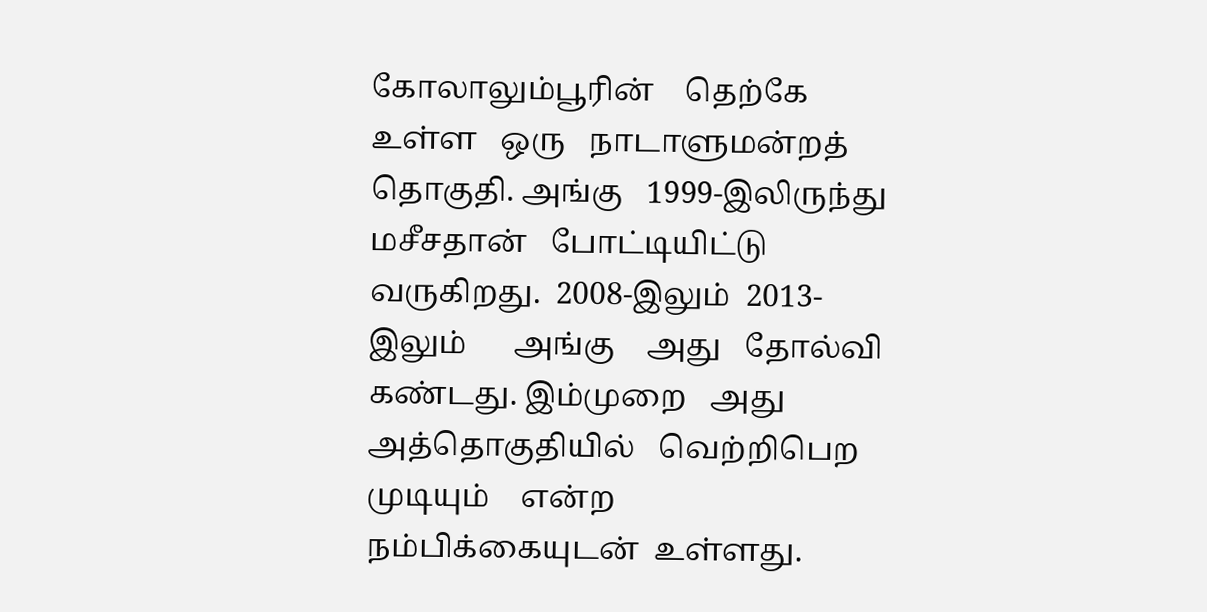கோலாலும்பூரின்    தெற்கே  உள்ள   ஒரு   நாடாளுமன்றத்    தொகுதி. அங்கு   1999-இலிருந்து  மசீசதான்   போட்டியிட்டு  வருகிறது.  2008-இலும்  2013-இலும்      அங்கு    அது   தோல்வி   கண்டது. இம்முறை   அது   அத்தொகுதியில்   வெற்றிபெற  முடியும்    என்ற   நம்பிக்கையுடன்  உள்ளது.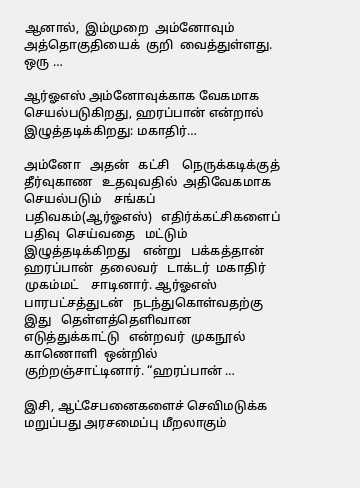ஆனால்,  இம்முறை  அம்னோவும்     அத்தொகுதியைக்  குறி  வைத்துள்ளது. ஒரு …

ஆர்ஓஎஸ் அம்னோவுக்காக வேகமாக செயல்படுகிறது, ஹரப்பான் என்றால் இழுத்தடிக்கிறது: மகாதிர்…

அம்னோ   அதன்   கட்சி    நெருக்கடிக்குத்   தீர்வுகாண   உதவுவதில்  அதிவேகமாக     செயல்படும்    சங்கப்  பதிவகம்(ஆர்ஓஎஸ்)   எதிர்க்கட்சிகளைப்   பதிவு  செய்வதை   மட்டும்  இழுத்தடிக்கிறது    என்று   பக்கத்தான்   ஹரப்பான்  தலைவர்   டாக்டர்  மகாதிர்    முகம்மட்    சாடினார். ஆர்ஓஎஸ்  பாரபட்சத்துடன்   நடந்துகொள்வதற்கு   இது   தெள்ளத்தெளிவான   எடுத்துக்காட்டு   என்றவர்  முகநூல்    காணொளி  ஒன்றில்   குற்றஞ்சாட்டினார். “ஹரப்பான் …

இசி, ஆட்சேபனைகளைச் செவிமடுக்க மறுப்பது அரசமைப்பு மீறலாகும்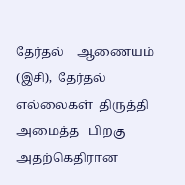தேர்தல்    ஆணையம் (இசி),  தேர்தல்   எல்லைகள்  திருத்தி  அமைத்த   பிறகு   அதற்கெதிரான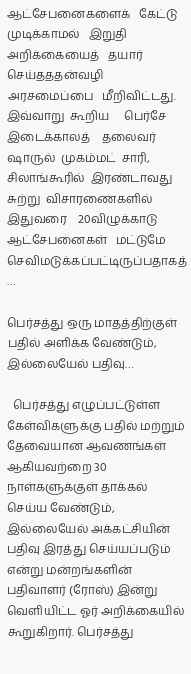ஆட்சேபனைகளைக்   கேட்டு   முடிக்காமல்   இறுதி    அறிக்கையைத்   தயார்   செய்தததன்வழி   அரசமைப்பை   மீறிவிட்டது. இவ்வாறு  கூறிய     பெர்சே  இடைக்காலத்    தலைவர்   ஷாருல்  முகம்மட்  சாரி,  சிலாங்கூரில்  இரண்டாவது   சுற்று  விசாரணைகளில்  இதுவரை    20விழுக்காடு    ஆட்சேபனைகள்   மட்டுமே    செவிமடுக்கப்பட்டிருப்பதாகத்  …

பெர்சத்து ஒரு மாதத்திற்குள் பதில் அளிக்க வேண்டும், இல்லையேல் பதிவு…

  பெர்சத்து எழுப்பட்டுள்ள கேள்விகளுக்கு பதில் மற்றும் தேவையான ஆவணங்கள் ஆகியவற்றை 30 நாள்களுக்குள் தாக்கல் செய்ய வேண்டும், இல்லையேல் அக்கட்சியின் பதிவு இரத்து செய்யப்படும் என்று மன்றங்களின் பதிவாளர் (ரோஸ்) இன்று வெளியிட்ட ஓர் அறிக்கையில் கூறுகிறார். பெர்சத்து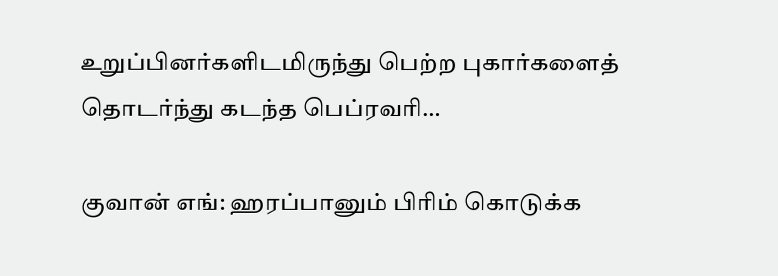உறுப்பினர்களிடமிருந்து பெற்ற புகார்களைத் தொடர்ந்து கடந்த பெப்ரவரி…

குவான் எங்: ஹரப்பானும் பிரிம் கொடுக்க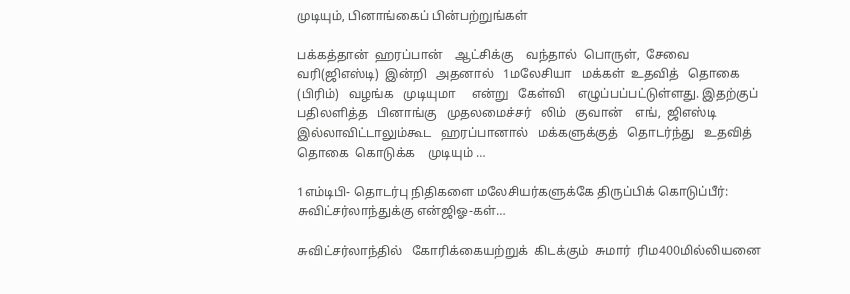முடியும், பினாங்கைப் பின்பற்றுங்கள்

பக்கத்தான்  ஹரப்பான்    ஆட்சிக்கு    வந்தால்  பொருள்,  சேவை   வரி(ஜிஎஸ்டி)  இன்றி   அதனால்   1மலேசியா   மக்கள்  உதவித்   தொகை  (பிரிம்)   வழங்க   முடியுமா     என்று   கேள்வி    எழுப்பப்பட்டுள்ளது. இதற்குப்   பதிலளித்த   பினாங்கு   முதலமைச்சர்   லிம்   குவான்    எங்,  ஜிஎஸ்டி   இல்லாவிட்டாலும்கூட   ஹரப்பானால்   மக்களுக்குத்   தொடர்ந்து   உதவித்   தொகை  கொடுக்க    முடியும் …

1எம்டிபி- தொடர்பு நிதிகளை மலேசியர்களுக்கே திருப்பிக் கொடுப்பீர்: சுவிட்சர்லாந்துக்கு என்ஜிஓ-கள்…

சுவிட்சர்லாந்தில்   கோரிக்கையற்றுக்  கிடக்கும்  சுமார்  ரிம400மில்லியனை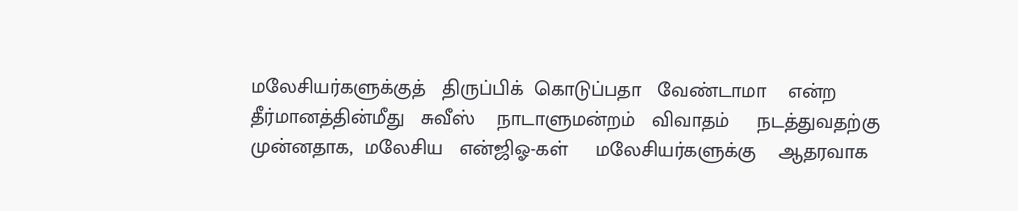மலேசியர்களுக்குத்   திருப்பிக்  கொடுப்பதா   வேண்டாமா    என்ற  தீர்மானத்தின்மீது   சுவீஸ்    நாடாளுமன்றம்   விவாதம்     நடத்துவதற்கு   முன்னதாக,  மலேசிய   என்ஜிஓ-கள்     மலேசியர்களுக்கு    ஆதரவாக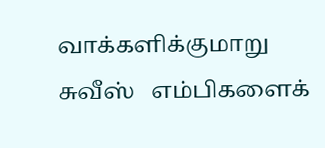வாக்களிக்குமாறு   சுவீஸ்   எம்பிகளைக்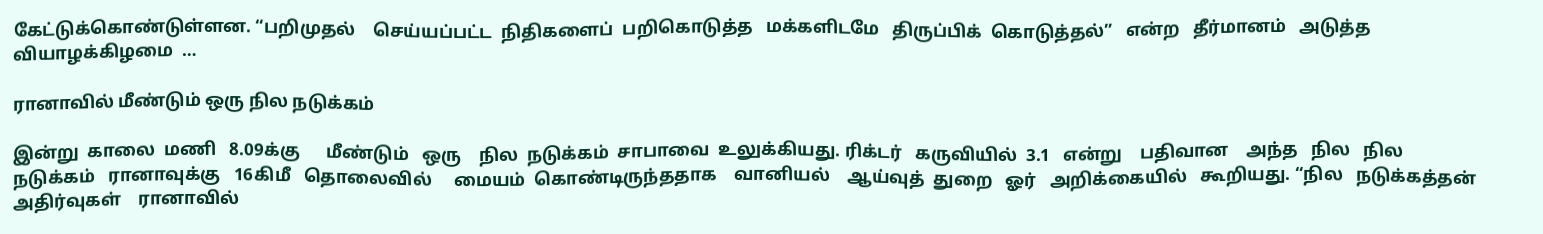கேட்டுக்கொண்டுள்ளன. “பறிமுதல்    செய்யப்பட்ட  நிதிகளைப்  பறிகொடுத்த   மக்களிடமே   திருப்பிக்  கொடுத்தல்”   என்ற   தீர்மானம்   அடுத்த   வியாழக்கிழமை  …

ரானாவில் மீண்டும் ஒரு நில நடுக்கம்

இன்று  காலை  மணி   8.09க்கு      மீண்டும்   ஒரு    நில  நடுக்கம்  சாபாவை  உலுக்கியது. ரிக்டர்   கருவியில்  3.1   என்று    பதிவான    அந்த   நில   நில  நடுக்கம்   ரானாவுக்கு   16கிமீ   தொலைவில்     மையம்  கொண்டிருந்ததாக    வானியல்    ஆய்வுத்  துறை   ஓர்   அறிக்கையில்   கூறியது. “நில   நடுக்கத்தன்  அதிர்வுகள்    ரானாவில்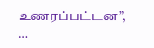உணரப்பட்டன”, …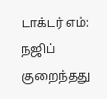டாக்டர் எம்: நஜிப் குறைந்தது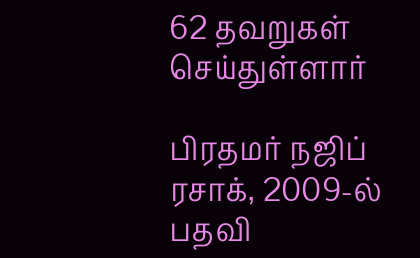62 தவறுகள் செய்துள்ளார்

பிரதமர் நஜிப் ரசாக், 2009-ல் பதவி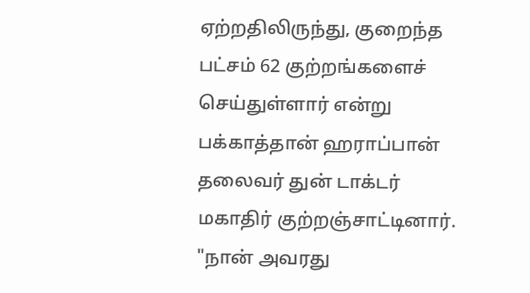ஏற்றதிலிருந்து, குறைந்த பட்சம் 62 குற்றங்களைச் செய்துள்ளார் என்று பக்காத்தான் ஹராப்பான் தலைவர் துன் டாக்டர் மகாதிர் குற்றஞ்சாட்டினார். "நான் அவரது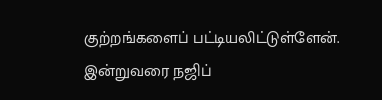குற்றங்களைப் பட்டியலிட்டுள்ளேன். இன்றுவரை நஜிப்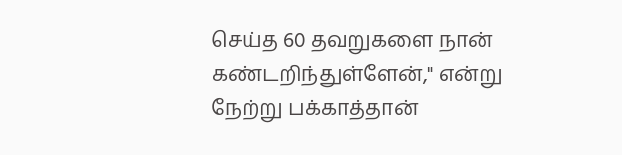செய்த 60 தவறுகளை நான் கண்டறிந்துள்ளேன்," என்று நேற்று பக்காத்தான்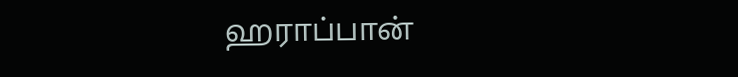ஹராப்பான்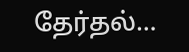தேர்தல்…